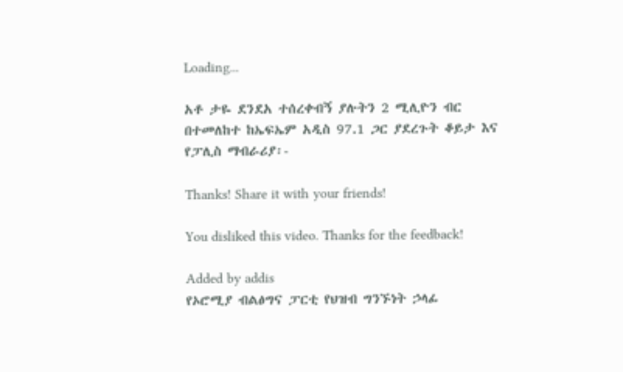Loading...

አቶ ታዬ ደንደአ ተሰረቀብኝ ያሉትን 2 ሚሊዮን ብር በተመለከተ ከኤፍኤም አዲስ 97.1 ጋር ያደረጉት ቆይታ እና የፓሊስ ማብራሪያ፡-

Thanks! Share it with your friends!

You disliked this video. Thanks for the feedback!

Added by addis
የኦሮሚያ ብልፅግና ፓርቲ የህዝብ ግንኙነት ኃላፊ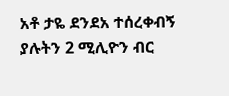አቶ ታዬ ደንደአ ተሰረቀብኝ ያሉትን 2 ሚሊዮን ብር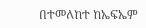በተመለከተ ከኤፍኤም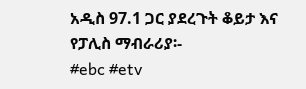አዲስ 97.1 ጋር ያደረጉት ቆይታ እና የፓሊስ ማብራሪያ፡-
#ebc #etv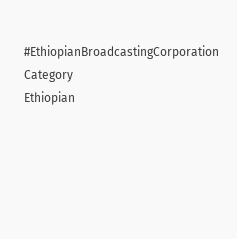#EthiopianBroadcastingCorporation
Category
Ethiopian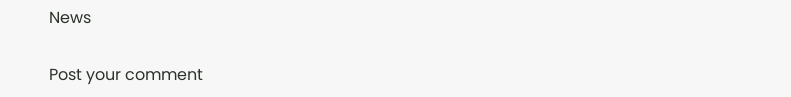News

Post your comment